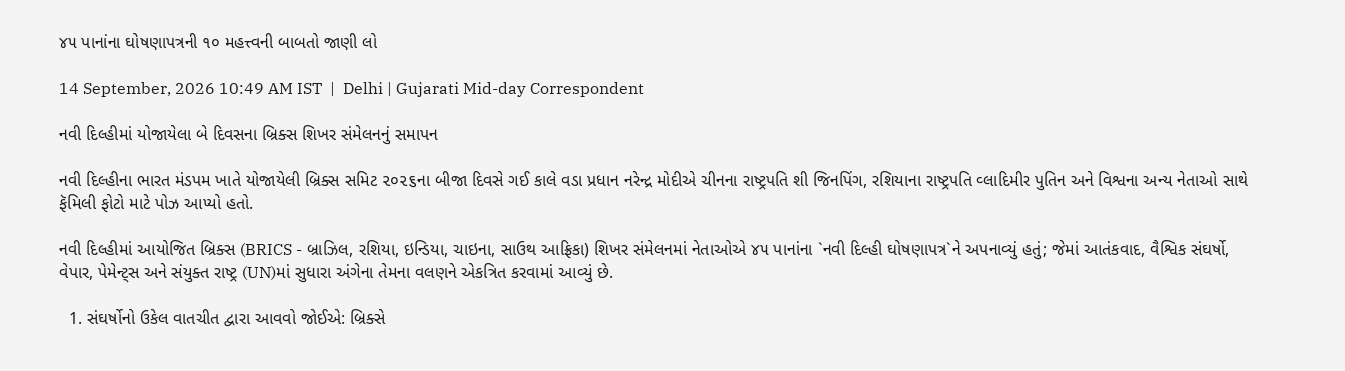૪૫ પાનાંના ઘોષણાપત્રની ૧૦ મહત્ત્વની બાબતો જાણી લો

14 September, 2026 10:49 AM IST  |  Delhi | Gujarati Mid-day Correspondent

નવી દિલ્હીમાં યોજાયેલા બે દિવસના બ્રિક્સ શિખર સંમેલનનું સમાપન

નવી દિલ્હીના ભારત મંડપમ ખાતે યોજાયેલી બ્રિક્સ સમિટ ૨૦૨૬ના બીજા દિવસે ગઈ કાલે વડા પ્રધાન નરેન્દ્ર મોદીએ ચીનના રાષ્ટ્રપતિ શી જિનપિંગ, રશિયાના રાષ્ટ્રપતિ વ્લાદિમીર પુતિન અને વિશ્વના અન્ય નેતાઓ સાથે ફૅમિલી ફોટો માટે પોઝ આપ્યો હતો.

નવી દિલ્હીમાં આયોજિત બ્રિક્સ (BRICS - બ્રાઝિલ, રશિયા, ઇન્ડિયા, ચાઇના, સાઉથ આફ્રિકા) શિખર સંમેલનમાં નેતાઓએ ૪૫ પાનાંના `નવી દિલ્હી ઘોષણાપત્ર`ને અપનાવ્યું હતું; જેમાં આતંકવાદ, વૈશ્વિક સંઘર્ષો, વેપાર, પેમેન્ટ્સ અને સંયુક્ત રાષ્ટ્ર (UN)માં સુધારા અંગેના તેમના વલણને એકત્રિત કરવામાં આવ્યું છે.

  1. સંઘર્ષોનો ઉકેલ વાતચીત દ્વારા આવવો જોઈએ: બ્રિક્સે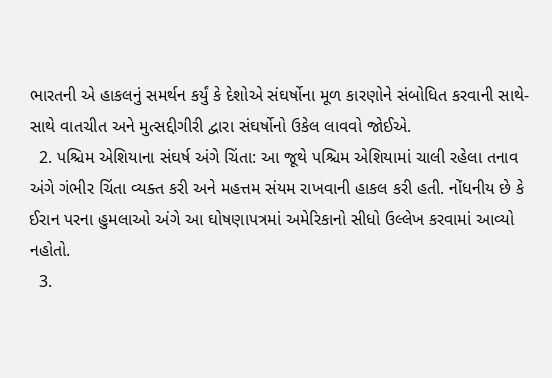ભારતની એ હાકલનું સમર્થન કર્યું કે દેશોએ સંઘર્ષોના મૂળ કારણોને સંબોધિત કરવાની સાથે-સાથે વાતચીત અને મુત્સદ્દીગીરી દ્વારા સંઘર્ષોનો ઉકેલ લાવવો જોઈએ.
  2. પશ્ચિમ એશિયાના સંઘર્ષ અંગે ચિંતા: આ જૂથે પશ્ચિમ એશિયામાં ચાલી રહેલા તનાવ અંગે ગંભીર ચિંતા વ્યક્ત કરી અને મહત્તમ સંયમ રાખવાની હાકલ કરી હતી. નોંધનીય છે કે ઈરાન પરના હુમલાઓ અંગે આ ઘોષણાપત્રમાં અમેરિકાનો સીધો ઉલ્લેખ કરવામાં આવ્યો નહોતો.
  3.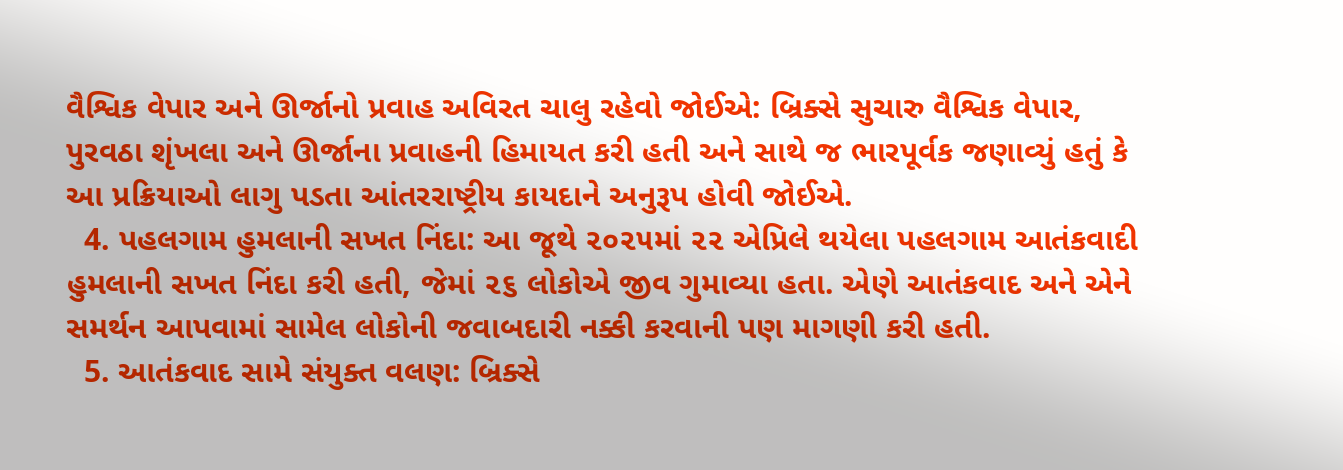વૈશ્વિક વેપાર અને ઊર્જાનો પ્રવાહ અવિરત ચાલુ રહેવો જોઈએ: બ્રિક્સે સુચારુ વૈશ્વિક વેપાર, પુરવઠા શૃંખલા અને ઊર્જાના પ્રવાહની હિમાયત કરી હતી અને સાથે જ ભારપૂર્વક જણાવ્યું હતું કે આ પ્રક્રિયાઓ લાગુ પડતા આંતરરાષ્ટ્રીય કાયદાને અનુરૂપ હોવી જોઈએ.
  4. પહલગામ હુમલાની સખત નિંદા: આ જૂથે ૨૦૨૫માં ૨૨ એપ્રિલે થયેલા પહલગામ આતંકવાદી હુમલાની સખત નિંદા કરી હતી, જેમાં ૨૬ લોકોએ જીવ ગુમાવ્યા હતા. એણે આતંકવાદ અને એને સમર્થન આપવામાં સામેલ લોકોની જવાબદારી નક્કી કરવાની પણ માગણી કરી હતી.
  5. આતંકવાદ સામે સંયુક્ત વલણ: બ્રિક્સે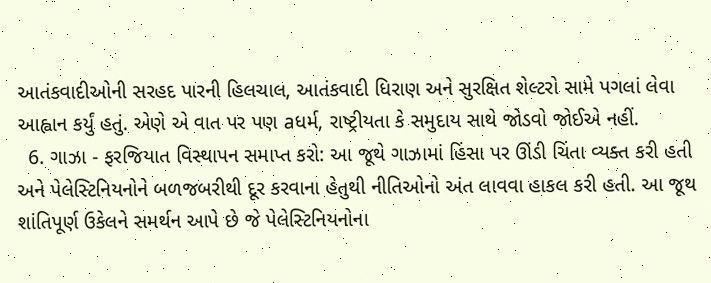આતંકવાદીઓની સરહદ પારની હિલચાલ, આતંકવાદી ધિરાણ અને સુરક્ષિત શેલ્ટરો સામે પગલાં લેવા આહ્વાન કર્યું હતું. એણે એ વાત પર પણ aધર્મ, રાષ્ટ્રીયતા કે સમુદાય સાથે જોડવો જોઈએ નહીં.
  6. ગાઝા - ફરજિયાત વિસ્થાપન સમાપ્ત કરો: આ જૂથે ગાઝામાં હિંસા પર ઊંડી ચિંતા વ્યક્ત કરી હતી અને પેલેસ્ટિનિયનોને બળજબરીથી દૂર કરવાના હેતુથી નીતિઓનો અંત લાવવા હાકલ કરી હતી. આ જૂથ શાંતિપૂર્ણ ઉકેલને સમર્થન આપે છે જે પેલેસ્ટિનિયનોના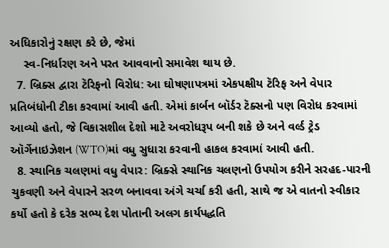અધિકારોનું રક્ષણ કરે છે, જેમાં
    સ્વ-નિર્ધારણ અને પરત આવવાનો સમાવેશ થાય છે.
  7. બ્રિક્સ દ્વારા ટૅરિફનો વિરોધ: આ ઘોષણાપત્રમાં એકપક્ષીય ટૅરિફ અને વેપાર પ્રતિબંધોની ટીકા કરવામાં આવી હતી. એમાં કાર્બન બૉર્ડર ટૅક્સનો પણ વિરોધ કરવામાં આવ્યો હતો, જે વિકાસશીલ દેશો માટે અવરોધરૂપ બની શકે છે અને વર્લ્ડ ટ્રેડ ઑર્ગેનાઇઝેશન (WTO)માં વધુ સુધારા કરવાની હાકલ કરવામાં આવી હતી.
  8. સ્થાનિક ચલણમાં વધુ વેપાર: બ્રિક્સે સ્થાનિક ચલણનો ઉપયોગ કરીને સરહદ-પારની ચુકવણી અને વેપારને સરળ બનાવવા અંગે ચર્ચા કરી હતી, સાથે જ એ વાતનો સ્વીકાર કર્યો હતો કે દરેક સભ્ય દેશ પોતાની અલગ કાર્યપદ્ધતિ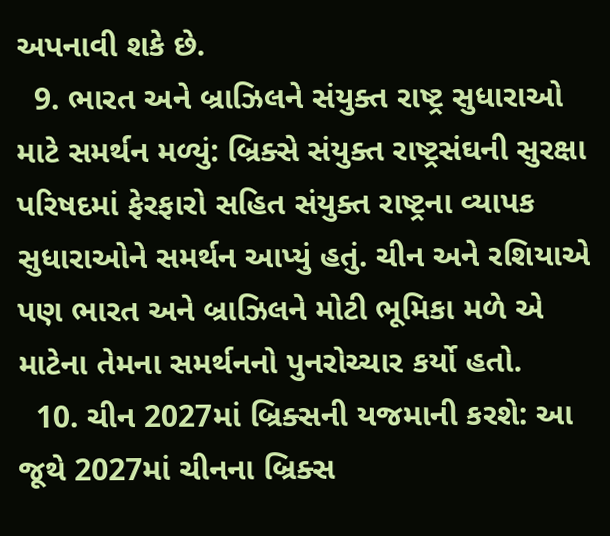અપનાવી શકે છે.
  9. ભારત અને બ્રાઝિલને સંયુક્ત રાષ્ટ્ર સુધારાઓ માટે સમર્થન મળ્યું: બ્રિક્સે સંયુક્ત રાષ્ટ્રસંઘની સુરક્ષા પરિષદમાં ફેરફારો સહિત સંયુક્ત રાષ્ટ્રના વ્યાપક સુધારાઓને સમર્થન આપ્યું હતું. ચીન અને રશિયાએ પણ ભારત અને બ્રાઝિલને મોટી ભૂમિકા મળે એ માટેના તેમના સમર્થનનો પુનરોચ્ચાર કર્યો હતો.
  10. ચીન 2027માં બ્રિક્સની યજમાની કરશે: આ જૂથે 2027માં ચીનના બ્રિક્સ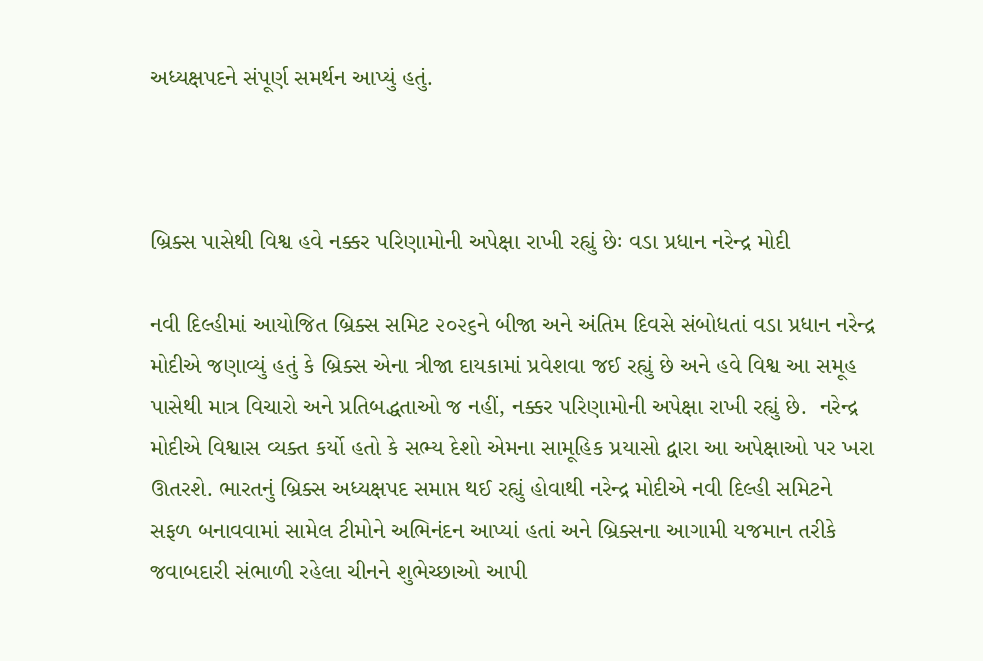અધ્યક્ષપદને સંપૂર્ણ સમર્થન આપ્યું હતું.



બ્રિક્સ પાસેથી વિશ્વ હવે નક્કર પરિણામોની અપેક્ષા રાખી રહ્યું છેઃ વડા પ્રધાન નરેન્દ્ર મોદી

નવી દિલ્હીમાં આયોજિત બ્રિક્સ સમિટ ૨૦૨૬ને બીજા અને અંતિમ દિવસે સંબોધતાં વડા પ્રધાન નરેન્દ્ર મોદીએ જણાવ્યું હતું કે બ્રિક્સ એના ત્રીજા દાયકામાં પ્રવેશવા જઈ રહ્યું છે અને હવે વિશ્વ આ સમૂહ પાસેથી માત્ર વિચારો અને પ્રતિબદ્ધતાઓ જ નહીં, નક્કર પરિણામોની અપેક્ષા રાખી રહ્યું છે.  નરેન્દ્ર મોદીએ વિશ્વાસ વ્યક્ત કર્યો હતો કે સભ્ય દેશો એમના સામૂહિક પ્રયાસો દ્વારા આ અપેક્ષાઓ પર ખરા ઊતરશે. ભારતનું બ્રિક્સ અધ્યક્ષપદ સમાપ્ત થઈ રહ્યું હોવાથી નરેન્દ્ર મોદીએ નવી દિલ્હી સમિટને સફળ બનાવવામાં સામેલ ટીમોને અભિનંદન આપ્યાં હતાં અને બ્રિક્સના આગામી યજમાન તરીકે જવાબદારી સંભાળી રહેલા ચીનને શુભેચ્છાઓ આપી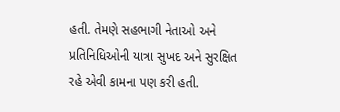હતી. તેમણે સહભાગી નેતાઓ અને પ્રતિનિધિઓની યાત્રા સુખદ અને સુરક્ષિત રહે એવી કામના પણ કરી હતી.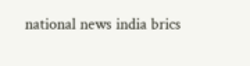national news india brics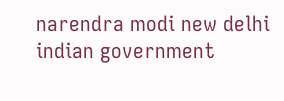narendra modi new delhi indian government